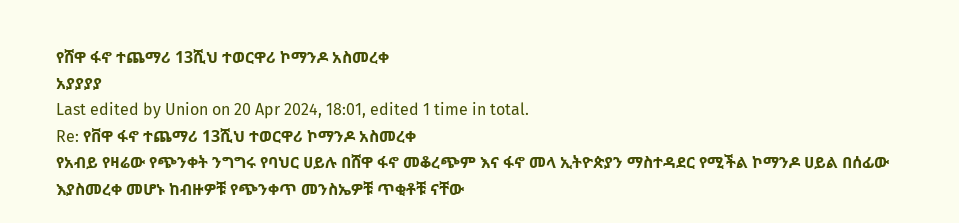የሸዋ ፋኖ ተጨማሪ 13ሺህ ተወርዋሪ ኮማንዶ አስመረቀ
አያያያያ
Last edited by Union on 20 Apr 2024, 18:01, edited 1 time in total.
Re: የቨዋ ፋኖ ተጨማሪ 13ሺህ ተወርዋሪ ኮማንዶ አስመረቀ
የአብይ የዛሬው የጭንቀት ንግግሩ የባህር ሀይሉ በሸዋ ፋኖ መቆረጭም እና ፋኖ መላ ኢትዮጵያን ማስተዳደር የሚችል ኮማንዶ ሀይል በሰፊው እያስመረቀ መሆኑ ከብዙዎቹ የጭንቀጥ መንስኤዎቹ ጥቂቶቹ ናቸው